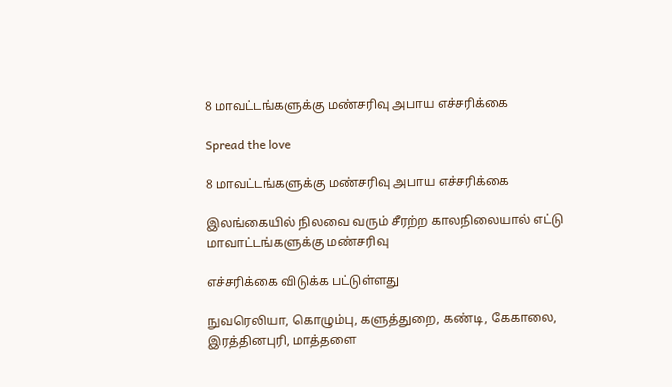8 மாவட்டங்களுக்கு மண்சரிவு அபாய எச்சரிக்கை

Spread the love

8 மாவட்டங்களுக்கு மண்சரிவு அபாய எச்சரிக்கை

இலங்கையில் நிலவை வரும் சீரற்ற காலநிலையால் எட்டு மாவாட்டங்களுக்கு மண்சரிவு

எச்சரிக்கை விடுக்க பட்டுள்ளது

நுவரெலியா, கொழும்பு, களுத்துறை, கண்டி, கேகாலை, இரத்தினபுரி, மாத்தளை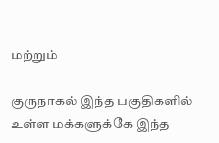மற்றும்

குருநாகல் இந்த பகுதிகளில் உள்ள மக்களுக்கே இந்த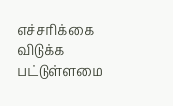எச்சரிக்கை விடுக்க பட்டுள்ளமை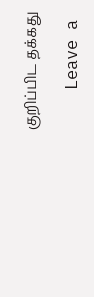குறிப்பிட தக்கது

    Leave a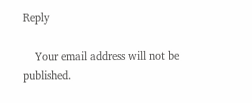Reply

    Your email address will not be published.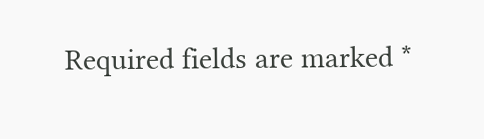Required fields are marked *